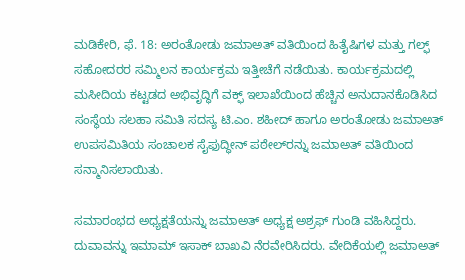ಮಡಿಕೇರಿ, ಫೆ. 18: ಅರಂತೋಡು ಜಮಾಅತ್ ವತಿಯಿಂದ ಹಿತೈಷಿಗಳ ಮತ್ತು ಗಲ್ಫ್ ಸಹೋದರರ ಸಮ್ಮಿಲನ ಕಾರ್ಯಕ್ರಮ ಇತ್ತೀಚೆಗೆ ನಡೆಯಿತು. ಕಾರ್ಯಕ್ರಮದಲ್ಲಿ ಮಸೀದಿಯ ಕಟ್ಟಡದ ಅಭಿವೃದ್ಧಿಗೆ ವಕ್ಫ್ ಇಲಾಖೆಯಿಂದ ಹೆಚ್ಚಿನ ಅನುದಾನಕೊಡಿಸಿದ ಸಂಸ್ಥೆಯ ಸಲಹಾ ಸಮಿತಿ ಸದಸ್ಯ ಟಿ.ಎಂ. ಶಹೀದ್ ಹಾಗೂ ಅರಂತೋಡು ಜಮಾಅತ್ ಉಪಸಮಿತಿಯ ಸಂಚಾಲಕ ಸೈಫುದ್ಧೀನ್ ಪಠೇಲ್‍ರನ್ನು ಜಮಾಅತ್ ವತಿಯಿಂದ ಸನ್ಮಾನಿಸಲಾಯಿತು.

ಸಮಾರಂಭದ ಅಧ್ಯಕ್ಷತೆಯನ್ನು ಜಮಾಅತ್ ಅಧ್ಯಕ್ಷ ಅಶ್ರಫ್ ಗುಂಡಿ ವಹಿಸಿದ್ದರು. ದುವಾವನ್ನು ಇಮಾಮ್ ಇಸಾಕ್ ಬಾಖವಿ ನೆರವೇರಿಸಿದರು. ವೇದಿಕೆಯಲ್ಲಿ ಜಮಾಅತ್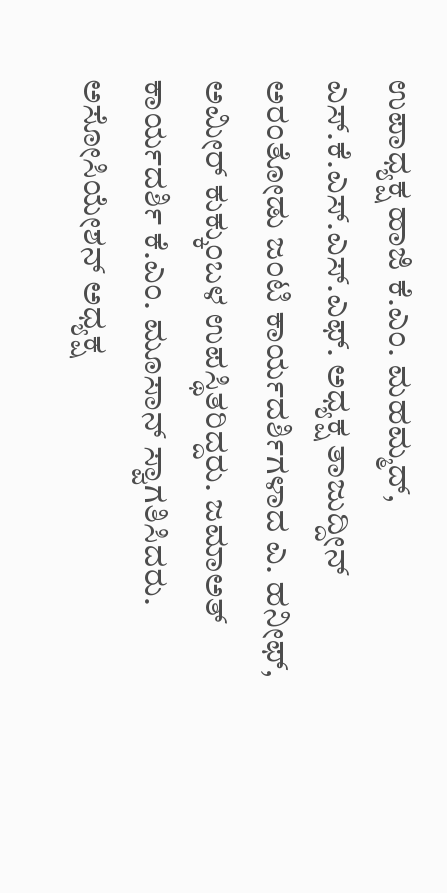ಉಪಾಧ್ಯಕ್ಷ ಹಾಜಿ ಕೆ.ಎಂ. ಮಹಮ್ಮದ್, ಎಸ್.ಕೆ.ಎಸ್.ಎಸ್.ಎಫ್. ಅಧ್ಯಕ್ಷ ತಾಜುದ್ದೀನ್ ಅರಂತೋಡು ಜಂಟಿ ಕಾರ್ಯದರ್ಶಿಗಳಾದ ಎ. ಹನೀಫ್, ಅಮೀರ್ ಕುಕ್ಕುಂಬಳ ಉಪಸ್ಥಿತರಿದ್ದರು. ಜಮಾಅತ್ ಕಾರ್ಯದರ್ಶಿ ಕೆ.ಎಂ. ಮೂಸಾನ್ ಸ್ವಾಗತಿಸಿದರು. ಅಸೋಸಿಯೇಶನ್ ಅಧ್ಯಕ್ಷ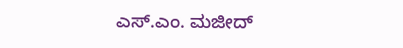ಎಸ್.ಎಂ. ಮಜೀದ್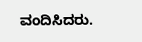ವಂದಿಸಿದರು.